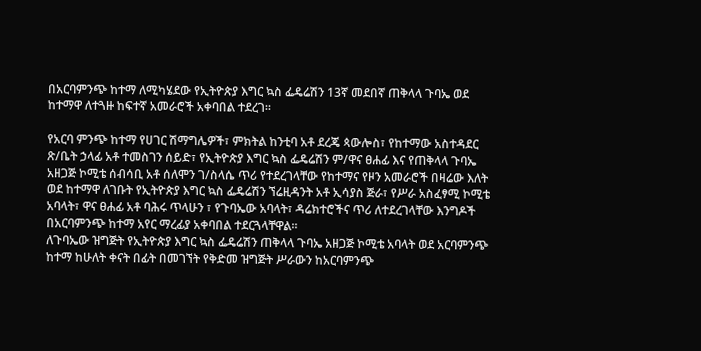በአርባምንጭ ከተማ ለሚካሄደው የኢትዮጵያ እግር ኳስ ፌዴሬሽን 13ኛ መደበኛ ጠቅላላ ጉባኤ ወደ ከተማዋ ለተጓዙ ከፍተኛ አመራሮች አቀባበል ተደረገ።

የአርባ ምንጭ ከተማ የሀገር ሽማግሌዎች፣ ምክትል ከንቲባ አቶ ደረጄ ጳውሎስ፣ የከተማው አስተዳደር ጽ/ቤት ኃላፊ አቶ ተመስገን ሰይድ፣ የኢትዮጵያ እግር ኳስ ፌዴሬሽን ም/ዋና ፀሐፊ እና የጠቅላላ ጉባኤ አዘጋጅ ኮሚቴ ሰብሳቢ አቶ ሰለሞን ገ/ስላሴ ጥሪ የተደረገላቸው የከተማና የዞን አመራሮች በዛሬው እለት ወደ ከተማዋ ለገቡት የኢትዮጵያ እግር ኳስ ፌዴሬሽን ኘሬዚዳንት አቶ ኢሳያስ ጅራ፣ የሥራ አስፈፃሚ ኮሚቴ አባላት፣ ዋና ፀሐፊ አቶ ባሕሩ ጥላሁን ፣ የጉባኤው አባላት፣ ዳሬክተሮችና ጥሪ ለተደረገላቸው እንግዶች በአርባምንጭ ከተማ አየር ማረፊያ አቀባበል ተደርጓላቸዋል።
ለጉባኤው ዝግጅት የኢትዮጵያ እግር ኳስ ፌዴሬሽን ጠቅላላ ጉባኤ አዘጋጅ ኮሚቴ አባላት ወደ አርባምንጭ ከተማ ከሁለት ቀናት በፊት በመገኘት የቅድመ ዝግጅት ሥራውን ከአርባምንጭ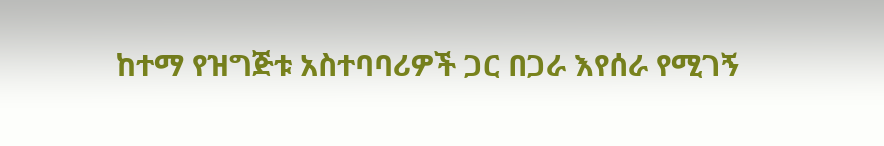ከተማ የዝግጅቱ አስተባባሪዎች ጋር በጋራ እየሰራ የሚገኝ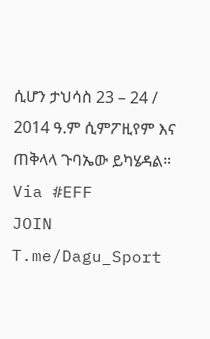ሲሆን ታህሳስ 23 – 24 / 2014 ዓ.ም ሲምፖዚየም እና ጠቅላላ ጉባኤው ይካሄዳል።
Via #EFF
JOIN T.me/Dagu_Sport